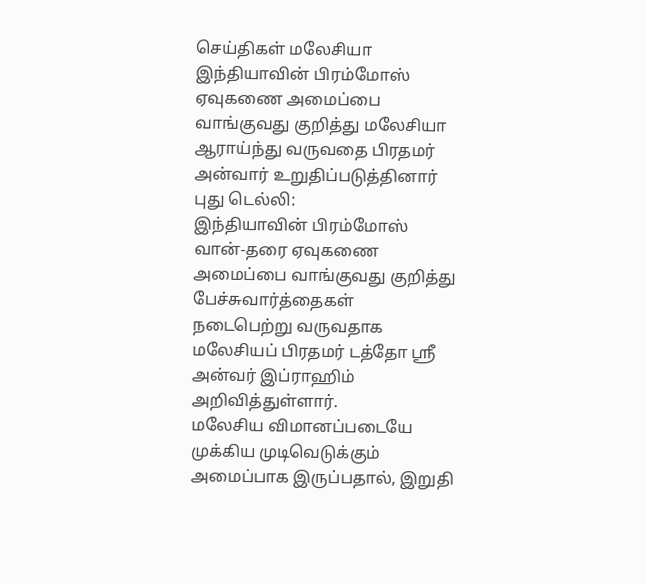செய்திகள் மலேசியா
இந்தியாவின் பிரம்மோஸ் ஏவுகணை அமைப்பை வாங்குவது குறித்து மலேசியா ஆராய்ந்து வருவதை பிரதமர் அன்வார் உறுதிப்படுத்தினார்
புது டெல்லி:
இந்தியாவின் பிரம்மோஸ் வான்-தரை ஏவுகணை அமைப்பை வாங்குவது குறித்து பேச்சுவார்த்தைகள் நடைபெற்று வருவதாக மலேசியப் பிரதமர் டத்தோ ஸ்ரீ அன்வர் இப்ராஹிம் அறிவித்துள்ளார்.
மலேசிய விமானப்படையே முக்கிய முடிவெடுக்கும் அமைப்பாக இருப்பதால், இறுதி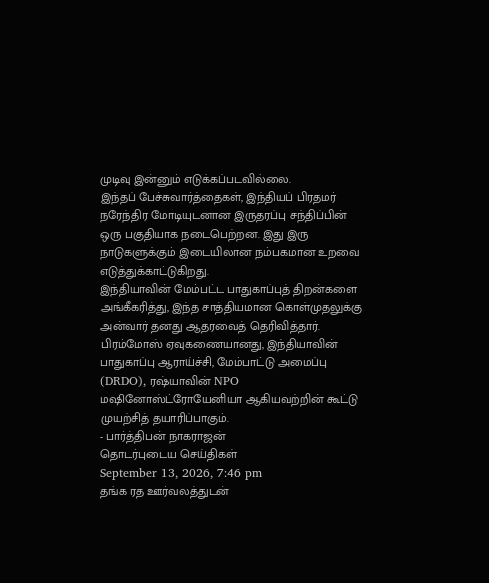முடிவு இன்னும் எடுக்கப்படவில்லை.
இந்தப் பேச்சுவார்த்தைகள், இந்தியப் பிரதமர் நரேந்திர மோடியுடனான இருதரப்பு சந்திப்பின் ஒரு பகுதியாக நடைபெற்றன. இது இரு நாடுகளுக்கும் இடையிலான நம்பகமான உறவை எடுத்துக்காட்டுகிறது.
இந்தியாவின் மேம்பட்ட பாதுகாப்புத் திறன்களை அங்கீகரித்து, இந்த சாத்தியமான கொள்முதலுக்கு அன்வார் தனது ஆதரவைத் தெரிவித்தார்.
பிரம்மோஸ் ஏவுகணையானது, இந்தியாவின் பாதுகாப்பு ஆராய்ச்சி, மேம்பாட்டு அமைப்பு (DRDO), ரஷ்யாவின் NPO மஷினோஸ்ட்ரோயேனியா ஆகியவற்றின் கூட்டு முயற்சித் தயாரிப்பாகும்.
- பார்த்திபன் நாகராஜன்
தொடர்புடைய செய்திகள்
September 13, 2026, 7:46 pm
தங்க ரத ஊர்வலத்துடன்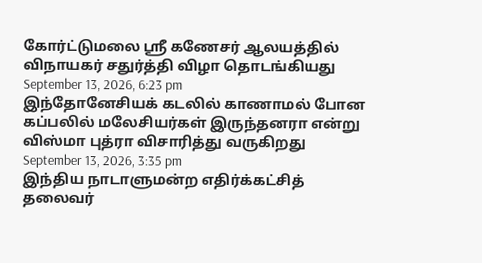கோர்ட்டுமலை ஸ்ரீ கணேசர் ஆலயத்தில் விநாயகர் சதுர்த்தி விழா தொடங்கியது
September 13, 2026, 6:23 pm
இந்தோனேசியக் கடலில் காணாமல் போன கப்பலில் மலேசியர்கள் இருந்தனரா என்று விஸ்மா புத்ரா விசாரித்து வருகிறது
September 13, 2026, 3:35 pm
இந்திய நாடாளுமன்ற எதிர்க்கட்சித் தலைவர்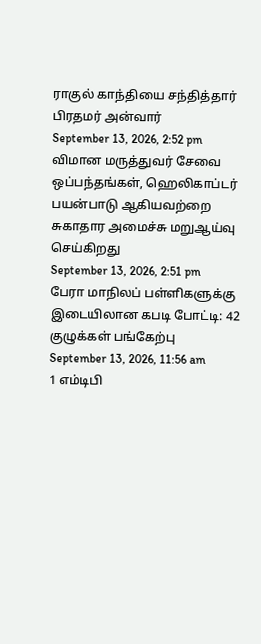ராகுல் காந்தியை சந்தித்தார் பிரதமர் அன்வார்
September 13, 2026, 2:52 pm
விமான மருத்துவர் சேவை ஒப்பந்தங்கள், ஹெலிகாப்டர் பயன்பாடு ஆகியவற்றை சுகாதார அமைச்சு மறுஆய்வு செய்கிறது
September 13, 2026, 2:51 pm
பேரா மாநிலப் பள்ளிகளுக்கு இடையிலான கபடி போட்டி: 42 குழுக்கள் பங்கேற்பு
September 13, 2026, 11:56 am
1 எம்டிபி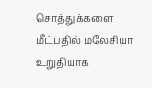சொத்துக்களை மீட்பதில் மலேசியா உறுதியாக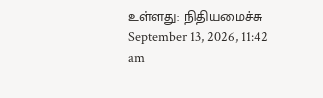உள்ளது: நிதியமைச்சு
September 13, 2026, 11:42 am